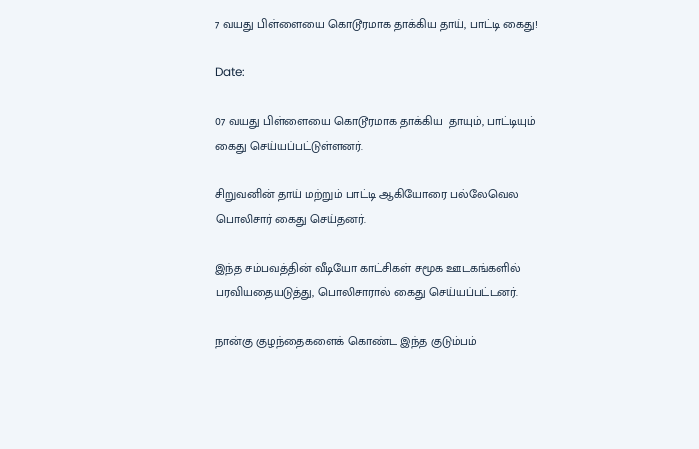7 வயது பிள்ளையை கொடூரமாக தாக்கிய தாய், பாட்டி கைது!

Date:

07 வயது பிள்ளையை கொடூரமாக தாக்கிய  தாயும், பாட்டியும் கைது செய்யப்பட்டுள்ளனர்.

சிறுவனின் தாய் மற்றும் பாட்டி ஆகியோரை பல்லேவெல பொலிசார் கைது செய்தனர்.

இந்த சம்பவத்தின் வீடியோ காட்சிகள் சமூக ஊடகங்களில் பரவியதையடுத்து, பொலிசாரால் கைது செய்யப்பட்டனர்.

நான்கு குழந்தைகளைக் கொண்ட இந்த குடும்பம்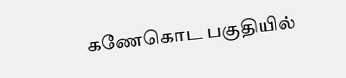கணேகொட பகுதியில்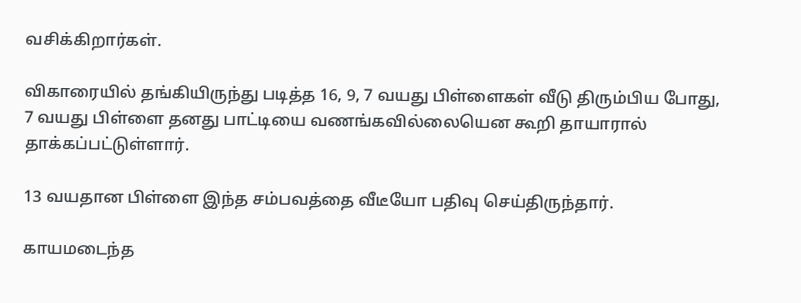வசிக்கிறார்கள்.

விகாரையில் தங்கியிருந்து படித்த 16, 9, 7 வயது பிள்ளைகள் வீடு திரும்பிய போது, 7 வயது பிள்ளை தனது பாட்டியை வணங்கவில்லையென கூறி தாயாரால் தாக்கப்பட்டுள்ளார்.

13 வயதான பிள்ளை இந்த சம்பவத்தை வீடீயோ பதிவு செய்திருந்தார்.

காயமடைந்த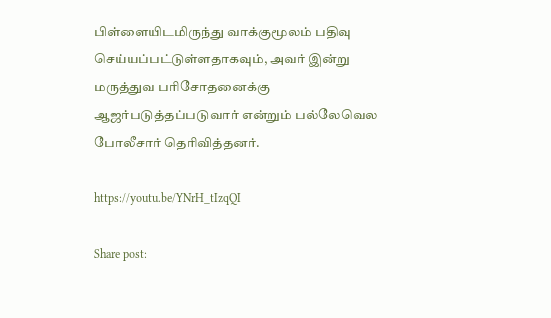பிள்ளையிடமிருந்து வாக்குமூலம் பதிவு செய்யப்பட்டுள்ளதாகவும், அவர் இன்று மருத்துவ பரிசோதனைக்கு ஆஜர்படுத்தப்படுவார் என்றும் பல்லேவெல போலீசார் தெரிவித்தனர்.

https://youtu.be/YNrH_tIzqQI

Share post: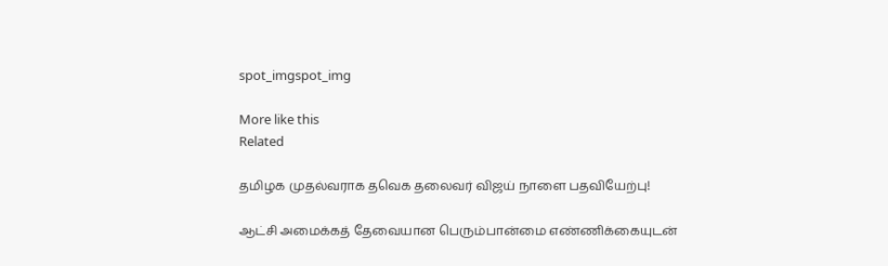spot_imgspot_img

More like this
Related

தமிழக முதல்வராக தவெக தலைவர் விஜய் நாளை பதவியேற்பு!

ஆட்சி அமைக்கத் தேவையான பெரும்பான்மை எண்ணிக்கையுடன்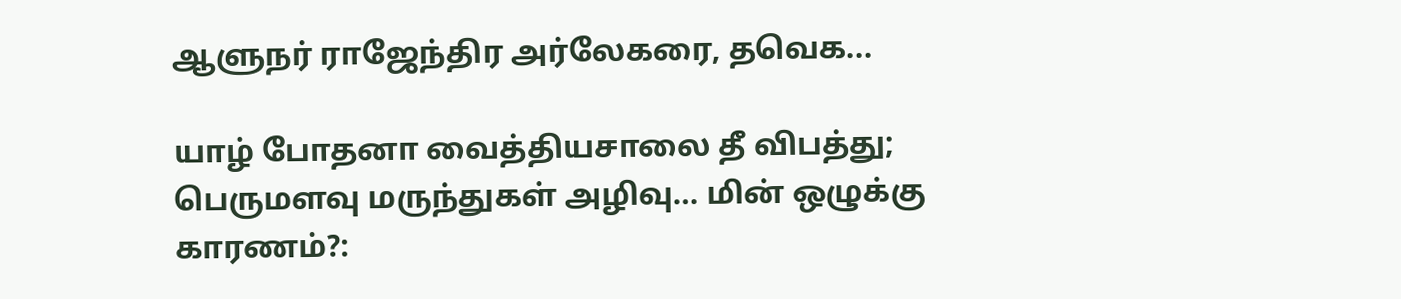ஆளுநர் ராஜேந்திர அர்லேகரை, தவெக...

யாழ் போதனா வைத்தியசாலை தீ விபத்து; பெருமளவு மருந்துகள் அழிவு… மின் ஒழுக்கு காரணம்?: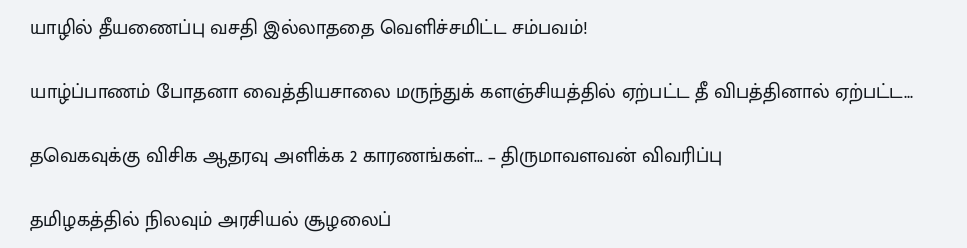யாழில் தீயணைப்பு வசதி இல்லாததை வெளிச்சமிட்ட சம்பவம்!

யாழ்ப்பாணம் போதனா வைத்தியசாலை மருந்துக் களஞ்சியத்தில் ஏற்பட்ட தீ விபத்தினால் ஏற்பட்ட...

தவெகவுக்கு விசிக ஆதரவு அளிக்க 2 காரணங்கள்… – திருமாவளவன் விவரிப்பு

தமிழகத்தில் நிலவும் அரசியல் சூழலைப்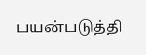பயன்படுத்தி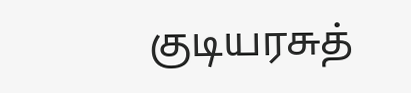குடியரசுத்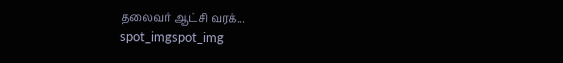தலைவர் ஆட்சி வரக்...
spot_imgspot_img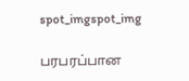spot_imgspot_img

பரபரப்பான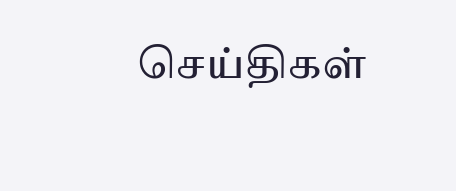செய்திகள்